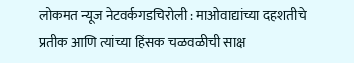लोकमत न्यूज नेटवर्कगडचिरोली : माओवाद्यांच्या दहशतीचे प्रतीक आणि त्यांच्या हिंसक चळवळीची साक्ष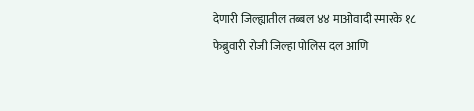देणारी जिल्ह्यातील तब्बल ४४ माओवादी स्मारके १८ फेब्रुवारी रोजी जिल्हा पोलिस दल आणि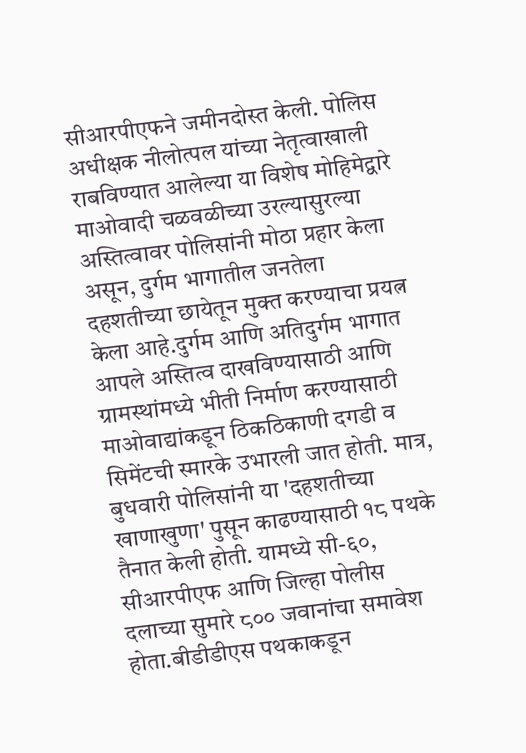सीआरपीएफने जमीनदोस्त केली. पोलिस अधीक्षक नीलोत्पल यांच्या नेतृत्वाखाली राबविण्यात आलेल्या या विशेष मोहिमेद्वारे माओवादी चळवळीच्या उरल्यासुरल्या अस्तित्वावर पोलिसांनी मोठा प्रहार केला असून, दुर्गम भागातील जनतेला दहशतीच्या छायेतून मुक्त करण्याचा प्रयत्न केला आहे.दुर्गम आणि अतिदुर्गम भागात आपले अस्तित्व दाखविण्यासाठी आणि ग्रामस्थांमध्ये भीती निर्माण करण्यासाठी माओवाद्यांकडून ठिकठिकाणी दगडी व सिमेंटची स्मारके उभारली जात होती. मात्र, बुधवारी पोलिसांनी या 'दहशतीच्या खाणाखुणा' पुसून काढण्यासाठी १८ पथके तैनात केली होती. यामध्ये सी-६०, सीआरपीएफ आणि जिल्हा पोलीस दलाच्या सुमारे ८०० जवानांचा समावेश होता.बीडीडीएस पथकाकडून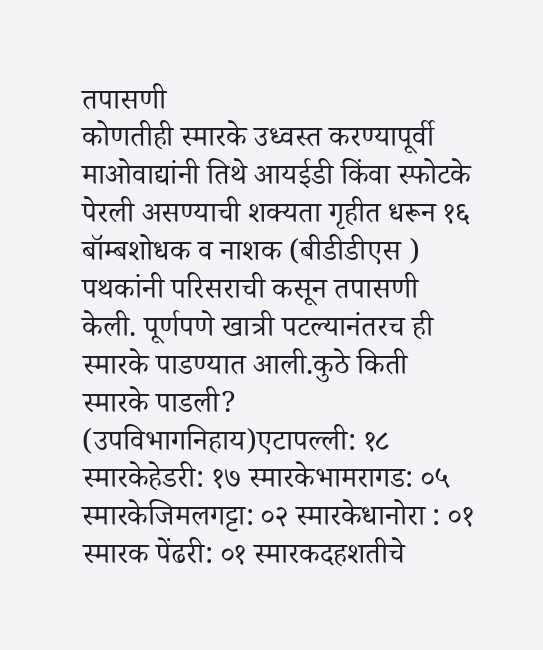तपासणी
कोणतीही स्मारके उध्वस्त करण्यापूर्वी माओवाद्यांनी तिथे आयईडी किंवा स्फोटके पेरली असण्याची शक्यता गृहीत धरून १६ बॉम्बशोधक व नाशक (बीडीडीएस ) पथकांनी परिसराची कसून तपासणी केली. पूर्णपणे खात्री पटल्यानंतरच ही स्मारके पाडण्यात आली.कुठे किती स्मारके पाडली? (उपविभागनिहाय)एटापल्ली: १८ स्मारकेहेडरी: १७ स्मारकेभामरागड: ०५ स्मारकेजिमलगट्टा: ०२ स्मारकेधानोरा : ०१ स्मारक पेंढरी: ०१ स्मारकदहशतीचे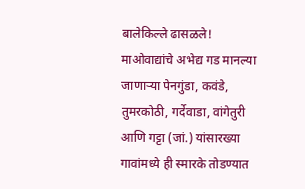बालेकिल्ले ढासळले!
माओवाद्यांचे अभेद्य गड मानल्या जाणाऱ्या पेनगुंडा, कवंडे, तुमरकोठी, गर्देवाडा, वांगेतुरी आणि गट्टा (जां.) यांसारख्या गावांमध्ये ही स्मारके तोडण्यात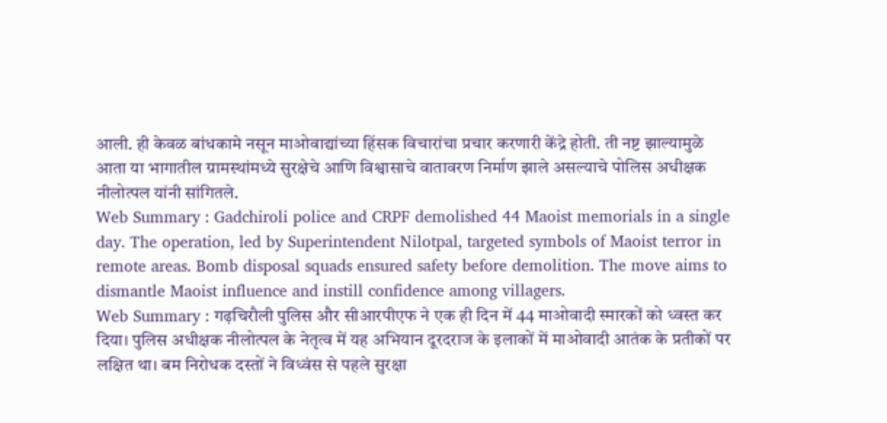आली. ही केवळ बांधकामे नसून माओवाद्यांच्या हिंसक विचारांचा प्रचार करणारी केंद्रे होती. ती नष्ट झाल्यामुळे आता या भागातील ग्रामस्थांमध्ये सुरक्षेचे आणि विश्वासाचे वातावरण निर्माण झाले असल्याचे पोलिस अधीक्षक नीलोत्पल यांनी सांगितले.
Web Summary : Gadchiroli police and CRPF demolished 44 Maoist memorials in a single day. The operation, led by Superintendent Nilotpal, targeted symbols of Maoist terror in remote areas. Bomb disposal squads ensured safety before demolition. The move aims to dismantle Maoist influence and instill confidence among villagers.
Web Summary : गढ़चिरौली पुलिस और सीआरपीएफ ने एक ही दिन में 44 माओवादी स्मारकों को ध्वस्त कर दिया। पुलिस अधीक्षक नीलोत्पल के नेतृत्व में यह अभियान दूरदराज के इलाकों में माओवादी आतंक के प्रतीकों पर लक्षित था। बम निरोधक दस्तों ने विध्वंस से पहले सुरक्षा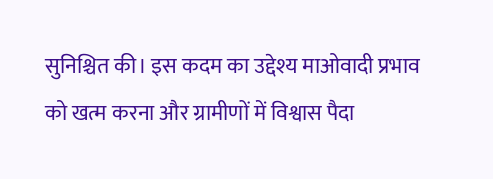सुनिश्चित की। इस कदम का उद्देश्य माओवादी प्रभाव को खत्म करना और ग्रामीणों में विश्वास पैदा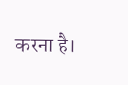करना है।